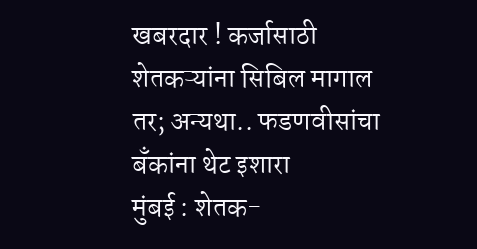खबरदार ! कर्जासाठी शेतकऱ्यांना सिबिल मागाल तर; अन्यथा.. फडणवीसांचा बँकांना थेट इशारा
मुंबई : शेतक-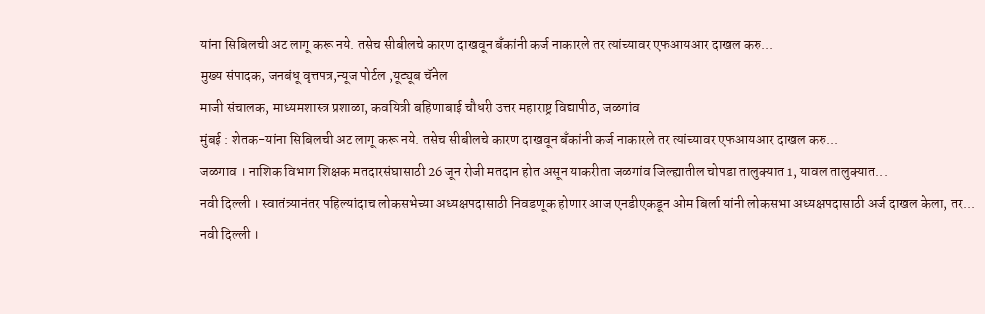यांना सिबिलची अट लागू करू नये. तसेच सीबीलचे कारण दाखवून बँकांनी कर्ज नाकारले तर त्यांच्यावर एफआयआर दाखल करु...
मुख्य संपादक, जनबंधू वृत्तपत्र,न्यूज पोर्टल ,यूट्यूब चॅनेल
माजी संचालक, माध्यमशास्त्र प्रशाळा, कवयित्री बहिणाबाई चौधरी उत्तर महाराष्ट्र विद्यापीठ, जळगांव
मुंबई : शेतक-यांना सिबिलची अट लागू करू नये. तसेच सीबीलचे कारण दाखवून बँकांनी कर्ज नाकारले तर त्यांच्यावर एफआयआर दाखल करु...
जळगाव । नाशिक विभाग शिक्षक मतदारसंघासाठी 26 जून रोजी मतदान होत असून याकरीता जळगांव जिल्ह्यातील चोपडा तालुक्यात 1, यावल तालुक्यात...
नवी दिल्ली । स्वातंत्र्यानंतर पहिल्यांदाच लोकसभेच्या अध्यक्षपदासाठी निवडणूक होणार आज एनडीएकडून ओम बिर्ला यांनी लोकसभा अध्यक्षपदासाठी अर्ज दाखल केला, तर...
नवी दिल्ली ।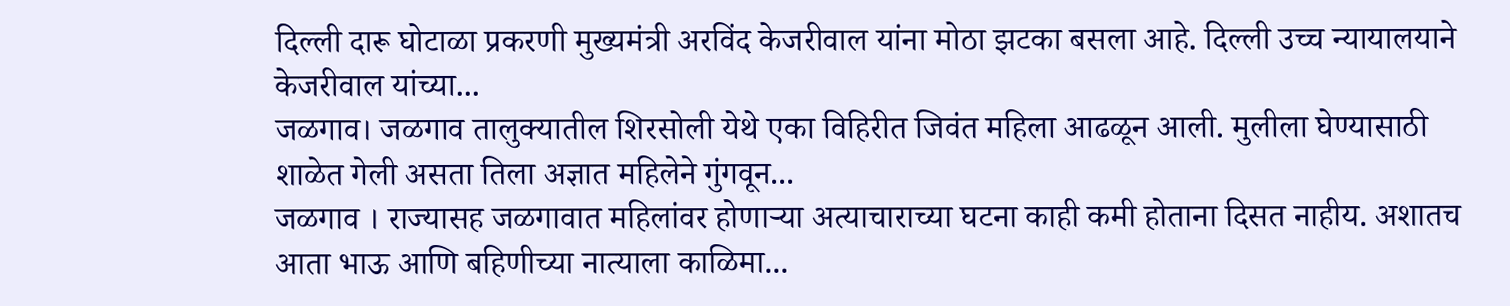दिल्ली दारू घोटाळा प्रकरणी मुख्यमंत्री अरविंद केजरीवाल यांना मोठा झटका बसला आहे. दिल्ली उच्च न्यायालयाने केजरीवाल यांच्या...
जळगाव। जळगाव तालुक्यातील शिरसोली येथे एका विहिरीत जिवंत महिला आढळून आली. मुलीला घेण्यासाठी शाळेत गेली असता तिला अज्ञात महिलेने गुंगवून...
जळगाव । राज्यासह जळगावात महिलांवर होणाऱ्या अत्याचाराच्या घटना काही कमी होताना दिसत नाहीय. अशातच आता भाऊ आणि बहिणीच्या नात्याला काळिमा...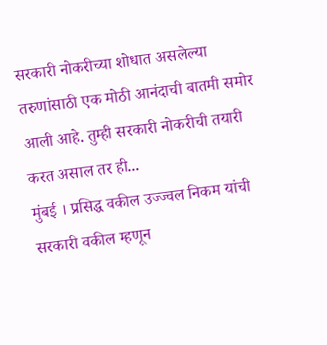सरकारी नोकरीच्या शोधात असलेल्या तरुणांसाठी एक मोठी आनंदाची बातमी समोर आली आहे. तुम्ही सरकारी नोकरीची तयारी करत असाल तर ही...
मुंबई । प्रसिद्ध वकील उज्ज्वल निकम यांची सरकारी वकील म्हणून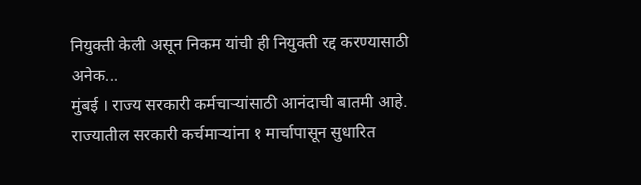नियुक्ती केली असून निकम यांची ही नियुक्ती रद्द करण्यासाठी अनेक...
मुंबई । राज्य सरकारी कर्मचाऱ्यांसाठी आनंदाची बातमी आहे. राज्यातील सरकारी कर्चमाऱ्यांना १ मार्चापासून सुधारित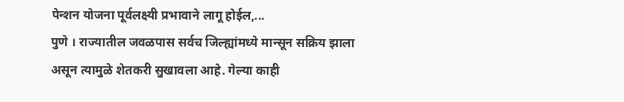पेन्शन योजना पूर्वलक्ष्यी प्रभावाने लागू होईल,...
पुणे । राज्यातील जवळपास सर्वच जिल्ह्यांमध्ये मान्सून सक्रिय झाला असून त्यामुळे शेतकरी सुखावला आहे. गेल्या काही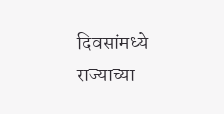दिवसांमध्ये राज्याच्या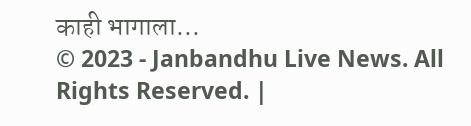काही भागाला...
© 2023 - Janbandhu Live News. All Rights Reserved. |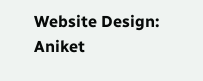Website Design: Aniket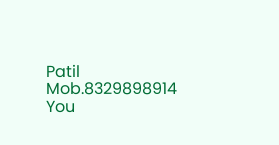Patil Mob.8329898914
You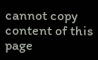cannot copy content of this page